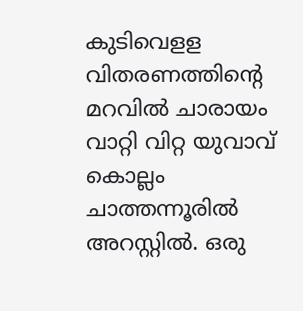കുടിവെളള വിതരണത്തിന്‍റെ മറവില്‍ ചാരായം വാറ്റി വിറ്റ യുവാവ് കൊല്ലം ചാത്തന്നൂരില്‍ അറസ്റ്റില്‍. ഒരു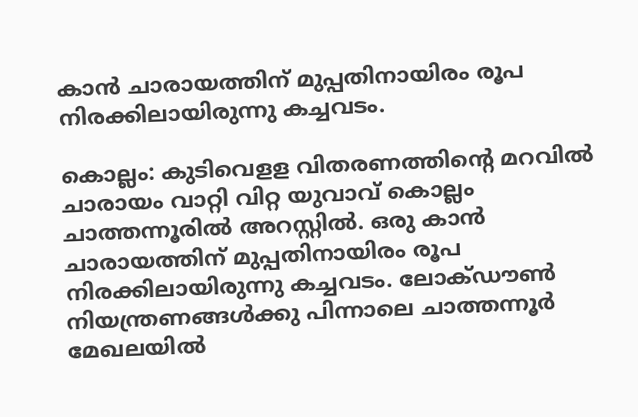കാന്‍ ചാരായത്തിന് മുപ്പതിനായിരം രൂപ നിരക്കിലായിരുന്നു കച്ചവടം.

കൊല്ലം: കുടിവെളള വിതരണത്തിന്‍റെ മറവില്‍ ചാരായം വാറ്റി വിറ്റ യുവാവ് കൊല്ലം ചാത്തന്നൂരില്‍ അറസ്റ്റില്‍. ഒരു കാന്‍ ചാരായത്തിന് മുപ്പതിനായിരം രൂപ നിരക്കിലായിരുന്നു കച്ചവടം. ലോക്ഡൗണ്‍ നിയന്ത്രണങ്ങള്‍ക്കു പിന്നാലെ ചാത്തന്നൂര്‍ മേഖലയില്‍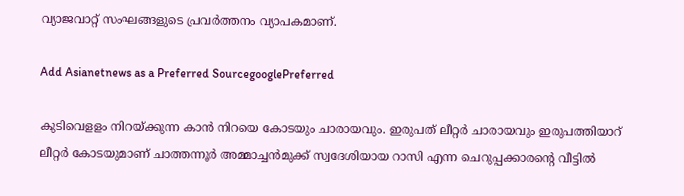വ്യാജവാറ്റ് സംഘങ്ങളുടെ പ്രവര്‍ത്തനം വ്യാപകമാണ്.

Add Asianetnews as a Preferred SourcegooglePreferred

കുടിവെളളം നിറയ്ക്കുന്ന കാന്‍ നിറയെ കോടയും ചാരായവും. ഇരുപത് ലീറ്റര്‍ ചാരായവും ഇരുപത്തിയാറ് ലീറ്റര്‍ കോടയുമാണ് ചാത്തന്നൂര്‍ അമ്മാച്ചന്‍മുക്ക് സ്വദേശിയായ റാസി എന്ന ചെറുപ്പക്കാരന്‍റെ വീട്ടില്‍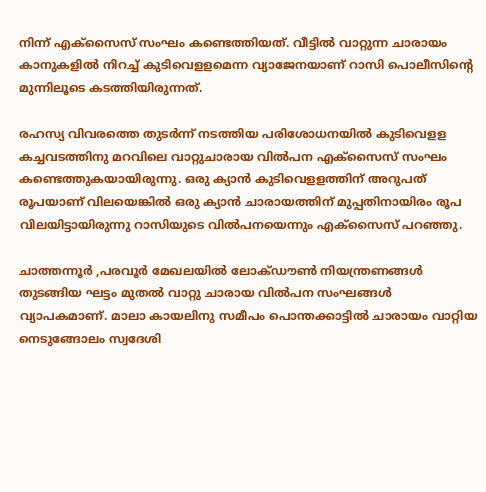നിന്ന് എക്സൈസ് സംഘം കണ്ടെത്തിയത്. വീട്ടില്‍ വാറ്റുന്ന ചാരായം കാനുകളില്‍ നിറച്ച് കുടിവെളളമെന്ന വ്യാജേനയാണ് റാസി പൊലീസിന്‍റെ മുന്നിലൂടെ കടത്തിയിരുന്നത്.

രഹസ്യ വിവരത്തെ തുടര്‍ന്ന് നടത്തിയ പരിശോധനയില്‍ കുടിവെളള കച്ചവടത്തിനു മറവിലെ വാറ്റുചാരായ വില്‍പന എക്സൈസ് സംഘം കണ്ടെത്തുകയായിരുന്നു. ഒരു ക്യാന്‍ കുടിവെളളത്തിന് അറുപത് രൂപയാണ് വിലയെങ്കില്‍ ഒരു ക്യാന്‍ ചാരായത്തിന് മുപ്പതിനായിരം രൂപ വിലയിട്ടായിരുന്നു റാസിയുടെ വില്‍പനയെന്നും എക്സൈസ് പറഞ്ഞു.

ചാത്തന്നൂര്‍ ,പരവൂര്‍ മേഖലയില്‍ ലോക്ഡൗണ്‍ നിയന്ത്രണങ്ങള്‍ തുടങ്ങിയ ഘട്ടം മുതല്‍ വാറ്റു ചാരായ വില്‍പന സംഘങ്ങള്‍ വ്യാപകമാണ്. മാലാ കായലിനു സമീപം പൊന്തക്കാട്ടില്‍ ചാരായം വാറ്റിയ നെടുങ്ങോലം സ്വദേശി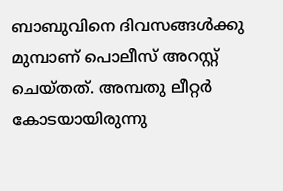ബാബുവിനെ ദിവസങ്ങള്‍ക്കു മുമ്പാണ് പൊലീസ് അറസ്റ്റ് ചെയ്തത്. അമ്പതു ലീറ്റര്‍ കോടയായിരുന്നു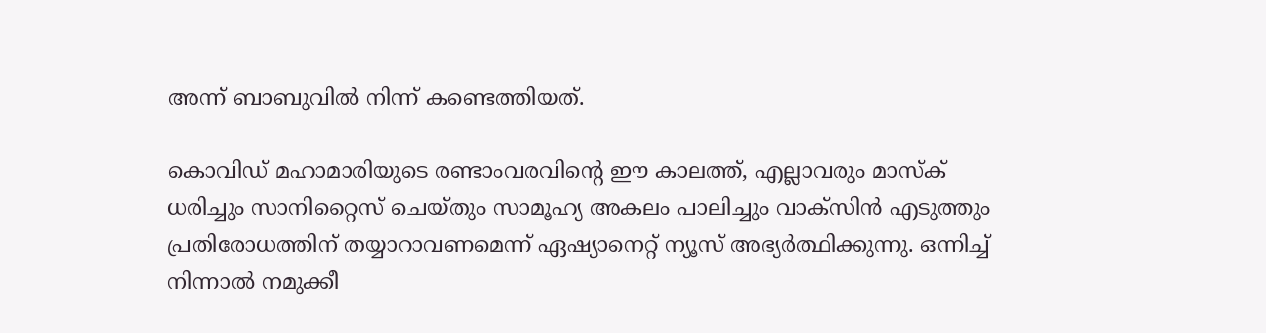അന്ന് ബാബുവില്‍ നിന്ന് കണ്ടെത്തിയത്.

കൊവിഡ് മഹാമാരിയുടെ രണ്ടാംവരവിന്റെ ഈ കാലത്ത്, എല്ലാവരും മാസ്‌ക് ധരിച്ചും സാനിറ്റൈസ് ചെയ്തും സാമൂഹ്യ അകലം പാലിച്ചും വാക്‌സിന്‍ എടുത്തും പ്രതിരോധത്തിന് തയ്യാറാവണമെന്ന് ഏഷ്യാനെറ്റ് ന്യൂസ് അഭ്യര്‍ത്ഥിക്കുന്നു. ഒന്നിച്ച് നിന്നാല്‍ നമുക്കീ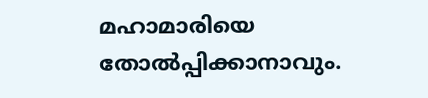മഹാമാരിയെ തോല്‍പ്പിക്കാനാവും.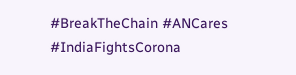#BreakTheChain #ANCares #IndiaFightsCorona